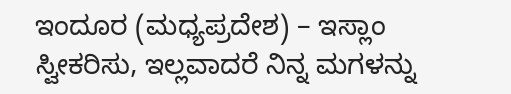ಇಂದೂರ (ಮಧ್ಯಪ್ರದೇಶ) – ಇಸ್ಲಾಂ ಸ್ವೀಕರಿಸು, ಇಲ್ಲವಾದರೆ ನಿನ್ನ ಮಗಳನ್ನು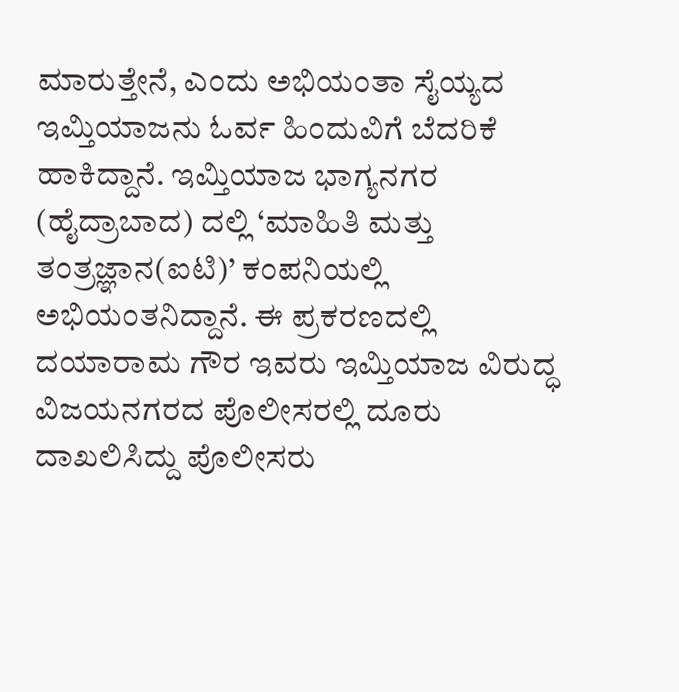ಮಾರುತ್ತೇನೆ, ಎಂದು ಅಭಿಯಂತಾ ಸೈಯ್ಯದ ಇಮ್ತಿಯಾಜನು ಓರ್ವ ಹಿಂದುವಿಗೆ ಬೆದರಿಕೆ ಹಾಕಿದ್ದಾನೆ. ಇಮ್ತಿಯಾಜ ಭಾಗ್ಯನಗರ (ಹೈದ್ರಾಬಾದ) ದಲ್ಲಿ ‘ಮಾಹಿತಿ ಮತ್ತು ತಂತ್ರಜ್ಞಾನ(ಐಟಿ)’ ಕಂಪನಿಯಲ್ಲಿ ಅಭಿಯಂತನಿದ್ದಾನೆ. ಈ ಪ್ರಕರಣದಲ್ಲಿ ದಯಾರಾಮ ಗೌರ ಇವರು ಇಮ್ತಿಯಾಜ ವಿರುದ್ಧ ವಿಜಯನಗರದ ಪೊಲೀಸರಲ್ಲಿ ದೂರು ದಾಖಲಿಸಿದ್ದು ಪೊಲೀಸರು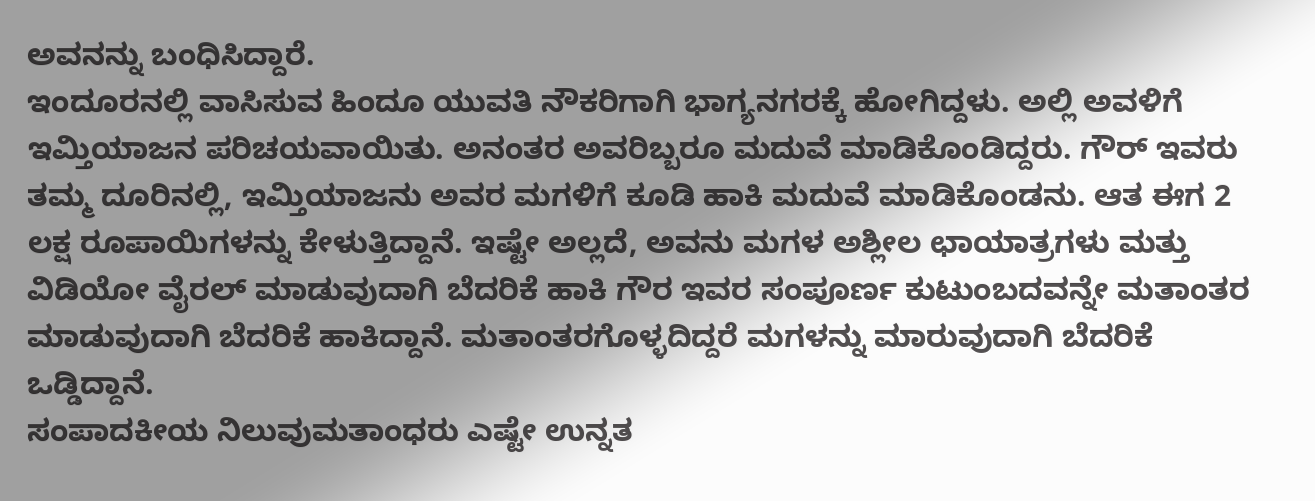ಅವನನ್ನು ಬಂಧಿಸಿದ್ದಾರೆ.
ಇಂದೂರನಲ್ಲಿ ವಾಸಿಸುವ ಹಿಂದೂ ಯುವತಿ ನೌಕರಿಗಾಗಿ ಭಾಗ್ಯನಗರಕ್ಕೆ ಹೋಗಿದ್ದಳು. ಅಲ್ಲಿ ಅವಳಿಗೆ ಇಮ್ತಿಯಾಜನ ಪರಿಚಯವಾಯಿತು. ಅನಂತರ ಅವರಿಬ್ಬರೂ ಮದುವೆ ಮಾಡಿಕೊಂಡಿದ್ದರು. ಗೌರ್ ಇವರು ತಮ್ಮ ದೂರಿನಲ್ಲಿ, ಇಮ್ತಿಯಾಜನು ಅವರ ಮಗಳಿಗೆ ಕೂಡಿ ಹಾಕಿ ಮದುವೆ ಮಾಡಿಕೊಂಡನು. ಆತ ಈಗ 2 ಲಕ್ಷ ರೂಪಾಯಿಗಳನ್ನು ಕೇಳುತ್ತಿದ್ದಾನೆ. ಇಷ್ಟೇ ಅಲ್ಲದೆ, ಅವನು ಮಗಳ ಅಶ್ಲೀಲ ಛಾಯಾತ್ರಗಳು ಮತ್ತು ವಿಡಿಯೋ ವೈರಲ್ ಮಾಡುವುದಾಗಿ ಬೆದರಿಕೆ ಹಾಕಿ ಗೌರ ಇವರ ಸಂಪೂರ್ಣ ಕುಟುಂಬದವನ್ನೇ ಮತಾಂತರ ಮಾಡುವುದಾಗಿ ಬೆದರಿಕೆ ಹಾಕಿದ್ದಾನೆ. ಮತಾಂತರಗೊಳ್ಳದಿದ್ದರೆ ಮಗಳನ್ನು ಮಾರುವುದಾಗಿ ಬೆದರಿಕೆ ಒಡ್ಡಿದ್ದಾನೆ.
ಸಂಪಾದಕೀಯ ನಿಲುವುಮತಾಂಧರು ಎಷ್ಟೇ ಉನ್ನತ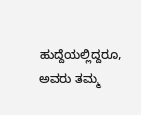ಹುದ್ದೆಯಲ್ಲಿದ್ದರೂ, ಅವರು ತಮ್ಮ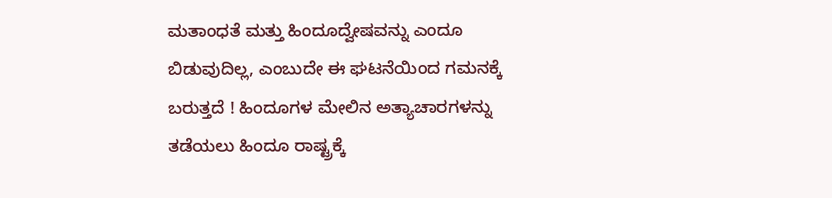ಮತಾಂಧತೆ ಮತ್ತು ಹಿಂದೂದ್ವೇಷವನ್ನು ಎಂದೂ ಬಿಡುವುದಿಲ್ಲ, ಎಂಬುದೇ ಈ ಘಟನೆಯಿಂದ ಗಮನಕ್ಕೆ ಬರುತ್ತದೆ ! ಹಿಂದೂಗಳ ಮೇಲಿನ ಅತ್ಯಾಚಾರಗಳನ್ನು ತಡೆಯಲು ಹಿಂದೂ ರಾಷ್ಟ್ರಕ್ಕೆ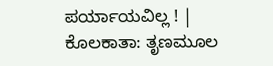ಪರ್ಯಾಯವಿಲ್ಲ ! |
ಕೊಲಕಾತಾ: ತೃಣಮೂಲ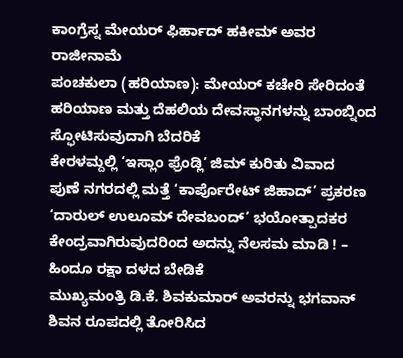ಕಾಂಗ್ರೆಸ್ನ ಮೇಯರ್ ಫಿರ್ಹಾದ್ ಹಕೀಮ್ ಅವರ ರಾಜೀನಾಮೆ
ಪಂಚಕುಲಾ (ಹರಿಯಾಣ): ಮೇಯರ್ ಕಚೇರಿ ಸೇರಿದಂತೆ ಹರಿಯಾಣ ಮತ್ತು ದೆಹಲಿಯ ದೇವಸ್ಥಾನಗಳನ್ನು ಬಾಂಬ್ನಿಂದ ಸ್ಫೋಟಿಸುವುದಾಗಿ ಬೆದರಿಕೆ
ಕೇರಳಮ್ದಲ್ಲಿ ‘ಇಸ್ಲಾಂ ಫ್ರೆಂಡ್ಲಿ’ ಜಿಮ್ ಕುರಿತು ವಿವಾದ
ಪುಣೆ ನಗರದಲ್ಲಿ ಮತ್ತೆ ‘ಕಾರ್ಪೊರೇಟ್ ಜಿಹಾದ್’ ಪ್ರಕರಣ
‘ದಾರುಲ್ ಉಲೂಮ್ ದೇವಬಂದ್’ ಭಯೋತ್ಪಾದಕರ ಕೇಂದ್ರವಾಗಿರುವುದರಿಂದ ಅದನ್ನು ನೆಲಸಮ ಮಾಡಿ ! – ಹಿಂದೂ ರಕ್ಷಾ ದಳದ ಬೇಡಿಕೆ
ಮುಖ್ಯಮಂತ್ರಿ ಡಿ.ಕೆ. ಶಿವಕುಮಾರ್ ಅವರನ್ನು ಭಗವಾನ್ ಶಿವನ ರೂಪದಲ್ಲಿ ತೋರಿಸಿದ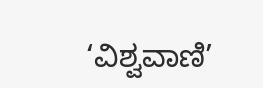‘ವಿಶ್ವವಾಣಿ’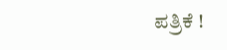ಪತ್ರಿಕೆ !